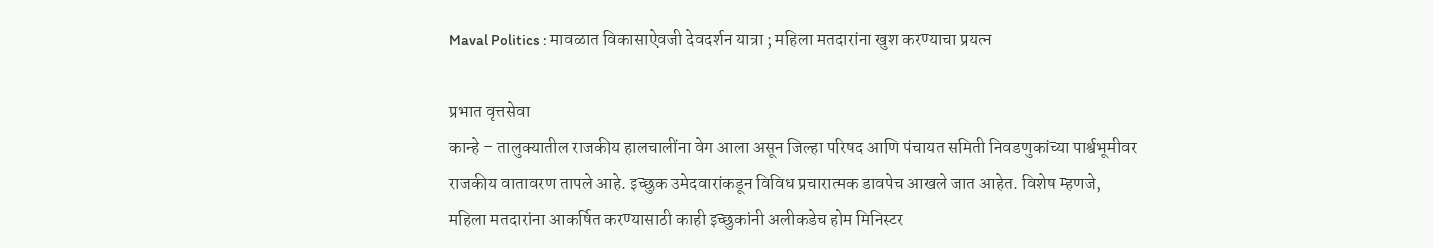Maval Politics : मावळात विकासाऐवजी देवदर्शन यात्रा ; महिला मतदारांना खुश करण्याचा प्रयत्न

प्रभात वृत्तसेवा
कान्हे – तालुक्यातील राजकीय हालचालींना वेग आला असून जिल्हा परिषद आणि पंचायत समिती निवडणुकांच्या पार्श्वभूमीवर राजकीय वातावरण तापले आहे. इच्छुक उमेदवारांकडून विविध प्रचारात्मक डावपेच आखले जात आहेत. विशेष म्हणजे, महिला मतदारांना आकर्षित करण्यासाठी काही इच्छुकांनी अलीकडेच होम मिनिस्टर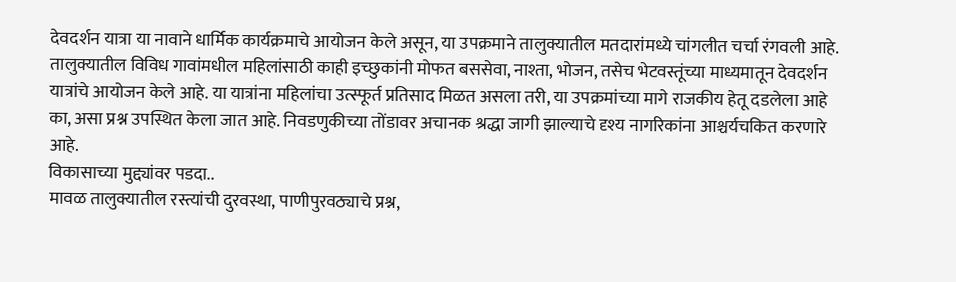देवदर्शन यात्रा या नावाने धार्मिक कार्यक्रमाचे आयोजन केले असून, या उपक्रमाने तालुक्यातील मतदारांमध्ये चांगलीत चर्चा रंगवली आहे.
तालुक्यातील विविध गावांमधील महिलांसाठी काही इच्छुकांनी मोफत बससेवा, नाश्ता, भोजन, तसेच भेटवस्तूंच्या माध्यमातून देवदर्शन यात्रांचे आयोजन केले आहे. या यात्रांना महिलांचा उत्स्फूर्त प्रतिसाद मिळत असला तरी, या उपक्रमांच्या मागे राजकीय हेतू दडलेला आहे का, असा प्रश्न उपस्थित केला जात आहे. निवडणुकीच्या तोंडावर अचानक श्रद्धा जागी झाल्याचे दृश्य नागरिकांना आश्चर्यचकित करणारे आहे.
विकासाच्या मुद्द्यांवर पडदा..
मावळ तालुक्यातील रस्त्यांची दुरवस्था, पाणीपुरवठ्याचे प्रश्न,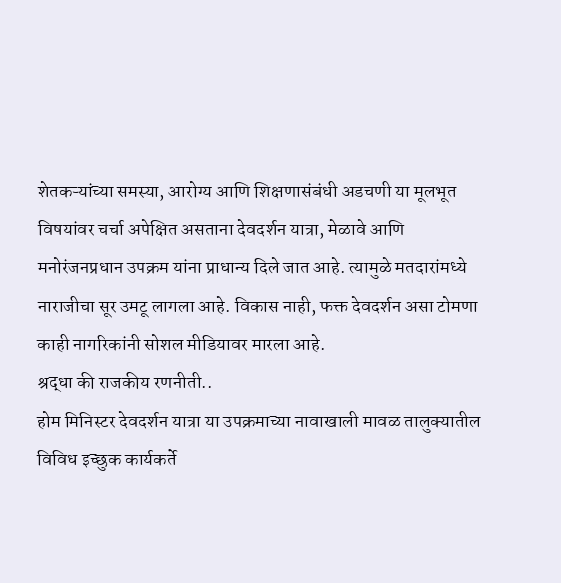शेतकऱ्यांच्या समस्या, आरोग्य आणि शिक्षणासंबंधी अडचणी या मूलभूत विषयांवर चर्चा अपेक्षित असताना देवदर्शन यात्रा, मेळावे आणि मनोरंजनप्रधान उपक्रम यांना प्राधान्य दिले जात आहे. त्यामुळे मतदारांमध्ये नाराजीचा सूर उमटू लागला आहे. विकास नाही, फक्त देवदर्शन असा टोमणा काही नागरिकांनी सोशल मीडियावर मारला आहे.
श्रद्धा की राजकीय रणनीती..
होम मिनिस्टर देवदर्शन यात्रा या उपक्रमाच्या नावाखाली मावळ तालुक्यातील विविध इच्छुक कार्यकर्ते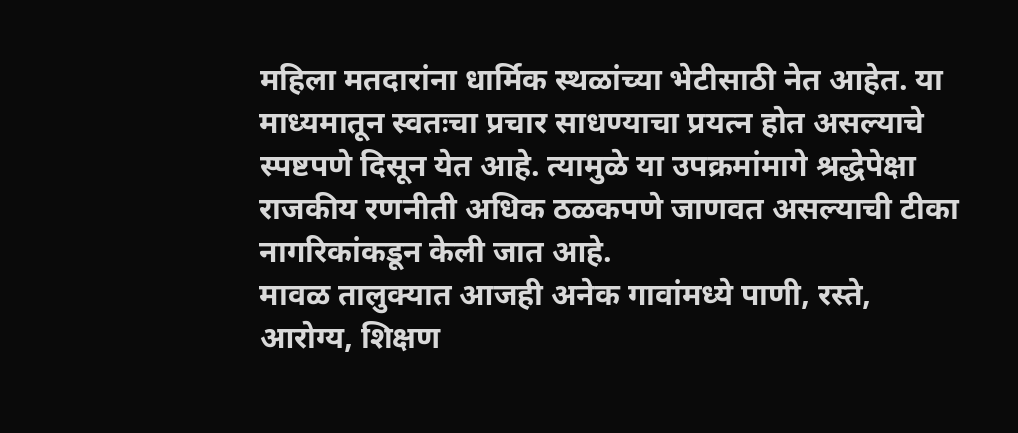महिला मतदारांना धार्मिक स्थळांच्या भेटीसाठी नेत आहेत. या माध्यमातून स्वतःचा प्रचार साधण्याचा प्रयत्न होत असल्याचे स्पष्टपणे दिसून येत आहे. त्यामुळे या उपक्रमांमागे श्रद्धेपेक्षा राजकीय रणनीती अधिक ठळकपणे जाणवत असल्याची टीका नागरिकांकडून केली जात आहे.
मावळ तालुक्यात आजही अनेक गावांमध्ये पाणी, रस्ते, आरोग्य, शिक्षण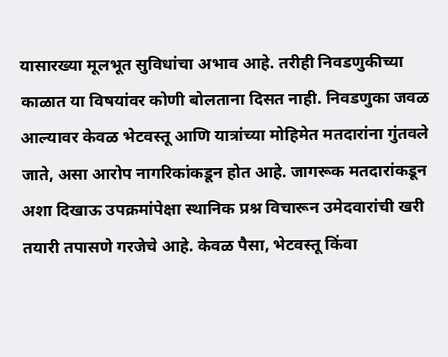यासारख्या मूलभूत सुविधांचा अभाव आहे. तरीही निवडणुकीच्या काळात या विषयांवर कोणी बोलताना दिसत नाही. निवडणुका जवळ आल्यावर केवळ भेटवस्तू आणि यात्रांच्या मोहिमेत मतदारांना गुंतवले जाते, असा आरोप नागरिकांकडून होत आहे. जागरूक मतदारांकडून अशा दिखाऊ उपक्रमांपेक्षा स्थानिक प्रश्न विचारून उमेदवारांची खरी तयारी तपासणे गरजेचे आहे. केवळ पैसा, भेटवस्तू किंवा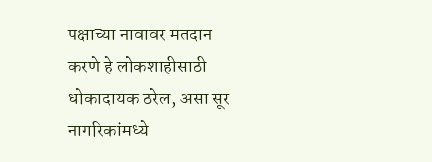पक्षाच्या नावावर मतदान करणे हे लोकशाहीसाठी धोकादायक ठरेल, असा सूर नागरिकांमध्ये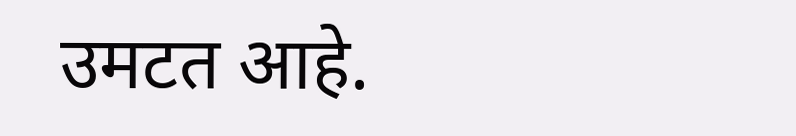उमटत आहे.